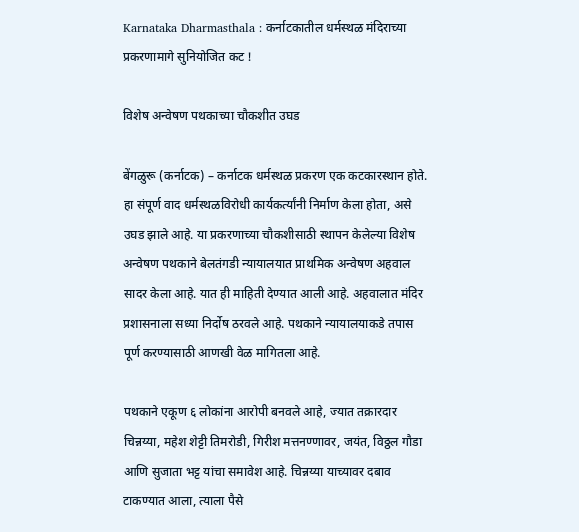Karnataka Dharmasthala : कर्नाटकातील धर्मस्थळ मंदिराच्या प्रकरणामागे सुनियोजित कट !

विशेष अन्वेषण पथकाच्या चौकशीत उघड

बेंगळुरू (कर्नाटक) – कर्नाटक धर्मस्थळ प्रकरण एक कटकारस्थान होते. हा संपूर्ण वाद धर्मस्थळविरोधी कार्यकर्त्यांनी निर्माण केला होता, असे उघड झाले आहे. या प्रकरणाच्या चौकशीसाठी स्थापन केलेल्या विशेष अन्वेषण पथकाने बेलतंगडी न्यायालयात प्राथमिक अन्वेषण अहवाल सादर केला आहे. यात ही माहिती देण्यात आली आहे. अहवालात मंदिर प्रशासनाला सध्या निर्दोष ठरवले आहे. पथकाने न्यायालयाकडे तपास पूर्ण करण्यासाठी आणखी वेळ मागितला आहे.

पथकाने एकूण ६ लोकांना आरोपी बनवले आहे, ज्यात तक्रारदार चिन्नय्या, महेश शेट्टी तिमरोडी, गिरीश मत्तनण्णावर, जयंत, विठ्ठल गौडा आणि सुजाता भट्ट यांचा समावेश आहे. चिन्नय्या याच्यावर दबाव टाकण्यात आला, त्याला पैसे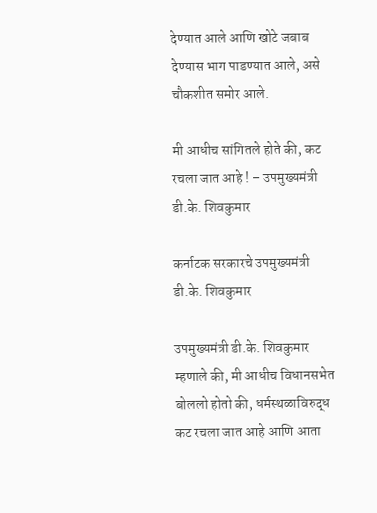देण्यात आले आणि खोटे जबाब देण्यास भाग पाडण्यात आले, असे चौकशीत समोर आले.

मी आधीच सांगितले होते की, कट रचला जात आहे ! – उपमुख्यमंत्री डी.के. शिवकुमार

कर्नाटक सरकारचे उपमुख्‍यमंत्री डी.के. शिवकुमार

उपमुख्यमंत्री डी.के. शिवकुमार म्हणाले की, मी आधीच विधानसभेत बोललो होतो की, धर्मस्थळाविरुद्ध कट रचला जात आहे आणि आता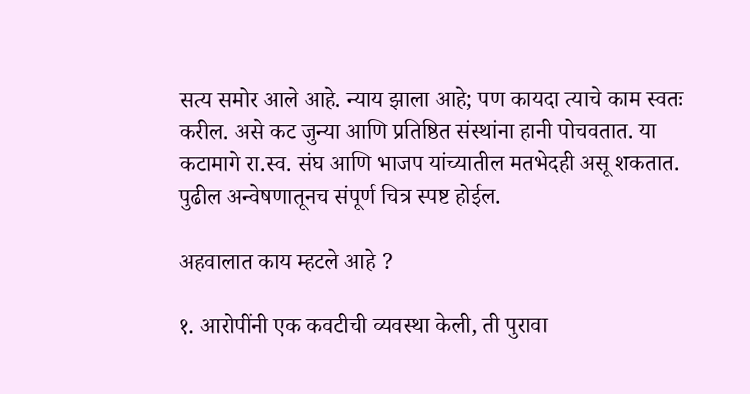सत्य समोर आले आहे. न्याय झाला आहे; पण कायदा त्याचे काम स्वतः करील. असे कट जुन्या आणि प्रतिष्ठित संस्थांना हानी पोचवतात. या कटामागे रा.स्व. संघ आणि भाजप यांच्यातील मतभेदही असू शकतात. पुढील अन्वेषणातूनच संपूर्ण चित्र स्पष्ट होईल.

अहवालात काय म्हटले आहे ?

१. आरोपींनी एक कवटीची व्यवस्था केली, ती पुरावा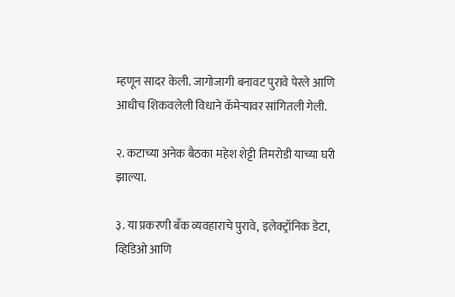म्हणून सादर केली. जागोजागी बनावट पुरावे पेरले आणि आधीच शिकवलेली विधाने कॅमेर्‍यावर सांगितली गेली.

२. कटाच्या अनेक बैठका महेश शेट्टी तिमरोडी याच्या घरी झाल्या.

३. या प्रकरणी बँक व्यवहाराचे पुरावे, इलेक्ट्रॉनिक डेटा, व्हिडिओ आणि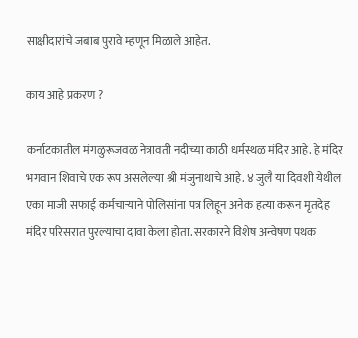साक्षीदारांचे जबाब पुरावे म्हणून मिळाले आहेत.

काय आहे प्रकरण ?

कर्नाटकातील मंगळुरूजवळ नेत्रावती नदीच्या काठी धर्मस्थळ मंदिर आहे. हे मंदिर भगवान शिवाचे एक रूप असलेल्या श्री मंजुनाथाचे आहे. ४ जुलै या दिवशी येथील एका माजी सफाई कर्मचार्‍याने पोलिसांना पत्र लिहून अनेक हत्या करून मृतदेह मंदिर परिसरात पुरल्याचा दावा केला होता. सरकारने विशेष अन्वेषण पथक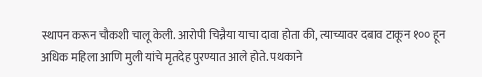स्थापन करून चौकशी चालू केली. आरोपी चिन्नैया याचा दावा होता की, त्याच्यावर दबाव टाकून १०० हून अधिक महिला आणि मुली यांचे मृतदेह पुरण्यात आले होते. पथकाने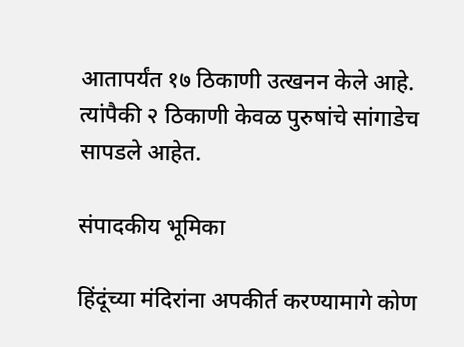आतापर्यंत १७ ठिकाणी उत्खनन केले आहे. त्यांपैकी २ ठिकाणी केवळ पुरुषांचे सांगाडेच सापडले आहेत.

संपादकीय भूमिका

हिंदूंच्या मंदिरांना अपकीर्त करण्यामागे कोण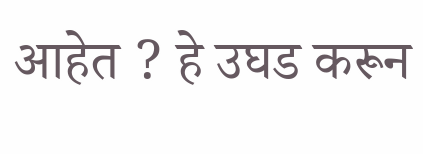आहेत ? हे उघड करून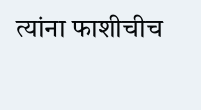त्यांना फाशीचीच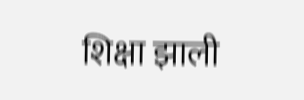शिक्षा झाली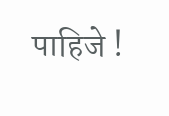पाहिजे !